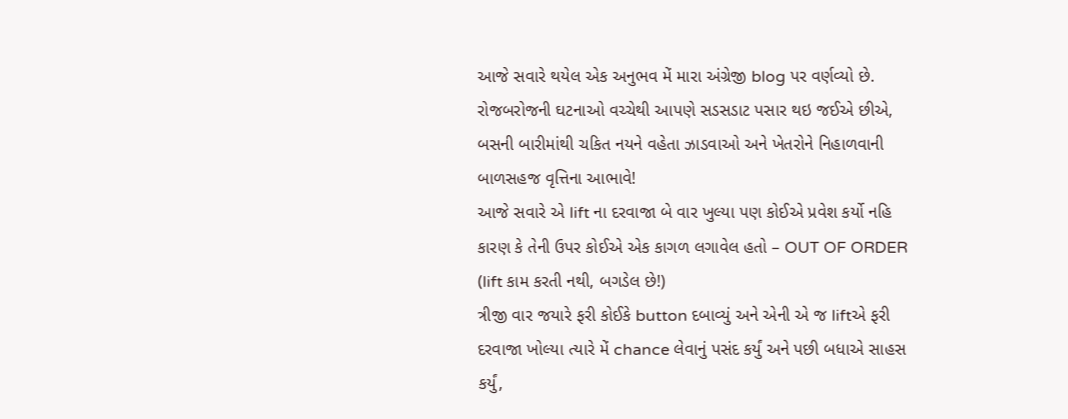આજે સવારે થયેલ એક અનુભવ મેં મારા અંગ્રેજી blog પર વર્ણવ્યો છે.
રોજબરોજની ઘટનાઓ વચ્ચેથી આપણે સડસડાટ પસાર થઇ જઈએ છીએ, બસની બારીમાંથી ચકિત નયને વહેતા ઝાડવાઓ અને ખેતરોને નિહાળવાની બાળસહજ વૃત્તિના આભાવે!
આજે સવારે એ lift ના દરવાજા બે વાર ખુલ્યા પણ કોઈએ પ્રવેશ કર્યો નહિ કારણ કે તેની ઉપર કોઈએ એક કાગળ લગાવેલ હતો – OUT OF ORDER (lift કામ કરતી નથી, બગડેલ છે!)
ત્રીજી વાર જયારે ફરી કોઈકે button દબાવ્યું અને એની એ જ liftએ ફરી દરવાજા ખોલ્યા ત્યારે મેં chance લેવાનું પસંદ કર્યું અને પછી બધાએ સાહસ કર્યું,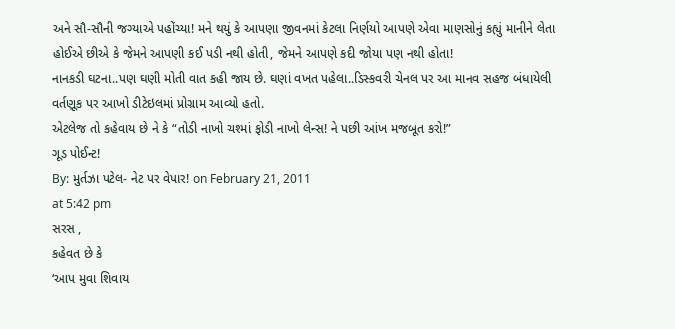અને સૌ-સૌની જગ્યાએ પહોંચ્યા! મને થયું કે આપણા જીવનમાં કેટલા નિર્ણયો આપણે એવા માણસોનું કહ્યું માનીને લેતા હોઈએ છીએ કે જેમને આપણી કઈ પડી નથી હોતી, જેમને આપણે કદી જોયા પણ નથી હોતા!
નાનકડી ઘટના..પણ ઘણી મોતી વાત કહી જાય છે. ઘણાં વખત પહેલા..ડિસ્કવરી ચેનલ પર આ માનવ સહજ બંધાયેલી વર્તણૂક પર આખો ડીટેઇલમાં પ્રોગ્રામ આવ્યો હતો.
એટલેજ તો કહેવાય છે ને કે “તોડી નાખો ચશ્માં ફોડી નાખો લેન્સ! ને પછી આંખ મજબૂત કરો!”
ગૂડ પોઈન્ટ!
By: મુર્તઝા પટેલ- નેટ પર વેપાર! on February 21, 2011
at 5:42 pm
સરસ ,
કહેવત છે કે
‘આપ મુવા શિવાય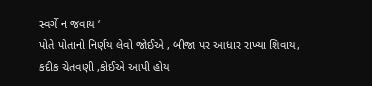સ્વર્ગે ન જવાય ‘
પોતે પોતાનો નિર્ણય લેવો જોઈએ , બીજા પર આધાર રાખ્યા શિવાય,
કદીક ચેતવણી ,કોઈએ આપી હોય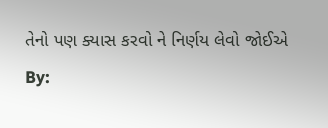તેનો પણ ક્યાસ કરવો ને નિર્ણય લેવો જોઈએ
By: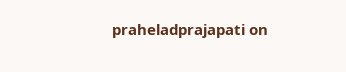praheladprajapati on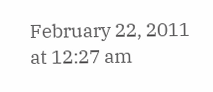February 22, 2011
at 12:27 am